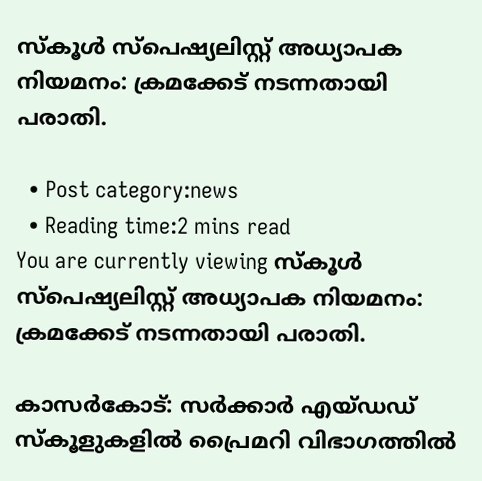സ്‌കൂള്‍ സ്‌പെഷ്യലിസ്റ്റ് അധ്യാപക നിയമനം: ക്രമക്കേട് നടന്നതായി പരാതി.

  • Post category:news
  • Reading time:2 mins read
You are currently viewing സ്‌കൂള്‍ സ്‌പെഷ്യലിസ്റ്റ് അധ്യാപക നിയമനം: ക്രമക്കേട് നടന്നതായി പരാതി.

കാസര്‍കോട്: സര്‍ക്കാര്‍ എയ്ഡഡ് സ്‌കൂളുകളില്‍ പ്രൈമറി വിഭാഗത്തില്‍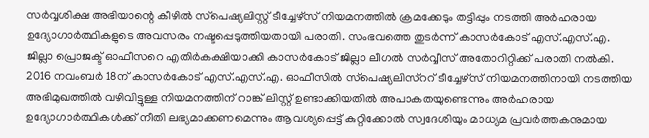സര്‍വ്വശിക്ഷ അഭിയാന്റെ കീഴില്‍ സ്‌പെഷ്യലിസ്റ്റ് ടീച്ചേഴ്‌സ് നിയമനത്തില്‍ ക്രമക്കേടും തട്ടിപ്പും നടത്തി അര്‍ഹരായ ഉദ്യോഗാര്‍ത്ഥികളുടെ അവസരം നഷ്ടപ്പെടുത്തിയതായി പരാതി. സംഭവത്തെ തുടര്‍ന്ന് കാസര്‍കോട്‌ എസ്.എസ്.എ. ജില്ലാ പ്രൊജക്ട് ഓഫീസറെ എതിര്‍കക്ഷിയാക്കി കാസര്‍കോട് ജില്ലാ ലീഗല്‍ സര്‍വ്വീസ് അതോറിറ്റിക്ക് പരാതി നല്‍കി. 2016 നവംബര്‍ 18ന് കാസര്‍കോട് എസ്.എസ്.എ. ഓഫീസില്‍ സ്‌പെഷ്യലിസ്‌ററ് ടീച്ചേഴ്‌സ് നിയമനത്തിനായി നടത്തിയ അഭിമുഖത്തില്‍ വഴിവിട്ടുള്ള നിയമനത്തിന് റാങ്ക് ലിസ്റ്റ് ഉണ്ടാക്കിയതില്‍ അപാകതയുണ്ടെന്നും അര്‍ഹരായ ഉദ്യോഗാര്‍ത്ഥികള്‍ക്ക് നീതി ലഭ്യമാക്കണമെന്നും ആവശ്യപ്പെട്ട് കുറ്റിക്കോല്‍ സ്വദേശിയും മാധ്യമ പ്രവര്‍ത്തകനുമായ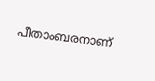പീതാംബരനാണ്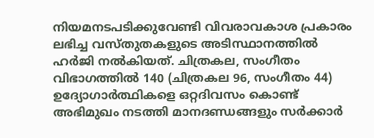നിയമനടപടിക്കുവേണ്ടി വിവരാവകാശ പ്രകാരം ലഭിച്ച വസ്തുതകളുടെ അടിസ്ഥാനത്തില്‍ ഹര്‍ജി നല്‍കിയത്. ചിത്രകല, സംഗീതം വിഭാഗത്തില്‍ 140 (ചിത്രകല 96, സംഗീതം 44) ഉദ്യോഗാര്‍ത്ഥികളെ ഒറ്റദിവസം കൊണ്ട് അഭിമുഖം നടത്തി മാനദണ്ഡങ്ങളും സര്‍ക്കാര്‍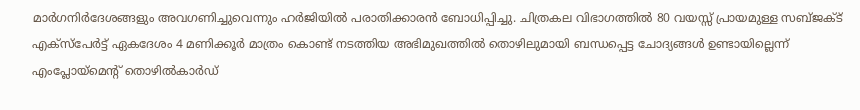മാര്‍ഗനിര്‍ദേശങ്ങളും അവഗണിച്ചുവെന്നും ഹര്‍ജിയില്‍ പരാതിക്കാരന്‍ ബോധിപ്പിച്ചു. ചിത്രകല വിഭാഗത്തില്‍ 80 വയസ്സ് പ്രായമുള്ള സബ്ജക്ട് എക്‌സ്‌പേര്‍ട്ട് ഏകദേശം 4 മണിക്കൂര്‍ മാത്രം കൊണ്ട് നടത്തിയ അഭിമുഖത്തില്‍ തൊഴിലുമായി ബന്ധപ്പെട്ട ചോദ്യങ്ങള്‍ ഉണ്ടായില്ലെന്ന് എംപ്ലോയ്‌മെന്റ് തൊഴില്‍കാര്‍ഡ്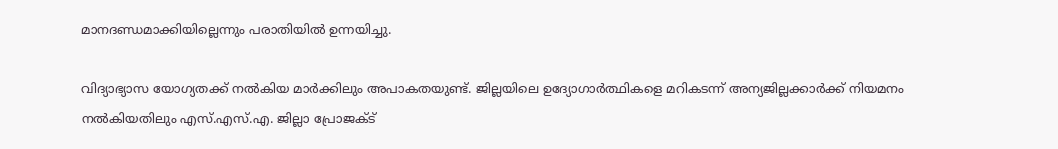മാനദണ്ഡമാക്കിയില്ലെന്നും പരാതിയില്‍ ഉന്നയിച്ചു.

വിദ്യാഭ്യാസ യോഗ്യതക്ക് നല്‍കിയ മാര്‍ക്കിലും അപാകതയുണ്ട്. ജില്ലയിലെ ഉദ്യോഗാര്‍ത്ഥികളെ മറികടന്ന് അന്യജില്ലക്കാര്‍ക്ക് നിയമനം നല്‍കിയതിലും എസ്.എസ്.എ. ജില്ലാ പ്രോജക്ട്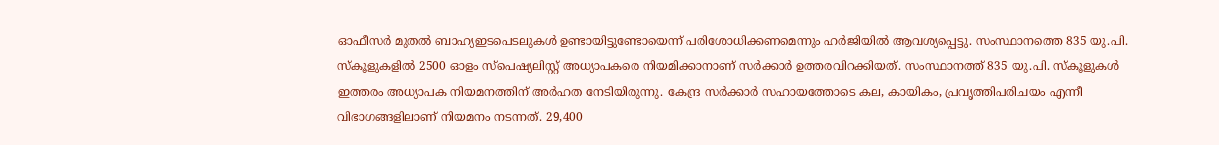ഓഫീസര്‍ മുതല്‍ ബാഹ്യഇടപെടലുകള്‍ ഉണ്ടായിട്ടുണ്ടോയെന്ന് പരിശോധിക്കണമെന്നും ഹര്‍ജിയില്‍ ആവശ്യപ്പെട്ടു. സംസ്ഥാനത്തെ 835 യു.പി. സ്‌കൂളുകളില്‍ 2500 ഓളം സ്‌പെഷ്യലിസ്റ്റ് അധ്യാപകരെ നിയമിക്കാനാണ് സര്‍ക്കാര്‍ ഉത്തരവിറക്കിയത്. സംസ്ഥാനത്ത് 835 യു.പി. സ്‌കൂളുകള്‍ ഇത്തരം അധ്യാപക നിയമനത്തിന് അര്‍ഹത നേടിയിരുന്നു. കേന്ദ്ര സര്‍ക്കാര്‍ സഹായത്തോടെ കല, കായികം, പ്രവൃത്തിപരിചയം എന്നീ വിഭാഗങ്ങളിലാണ് നിയമനം നടന്നത്. 29,400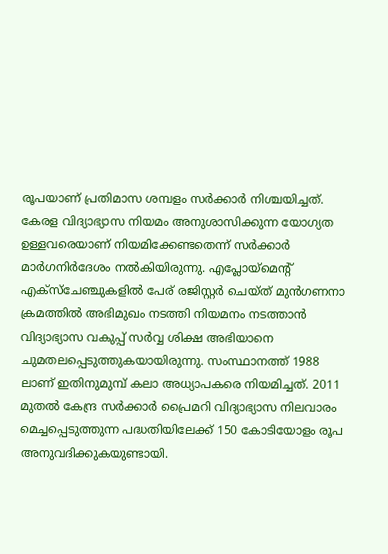രൂപയാണ് പ്രതിമാസ ശമ്പളം സര്‍ക്കാര്‍ നിശ്ചയിച്ചത്. കേരള വിദ്യാഭ്യാസ നിയമം അനുശാസിക്കുന്ന യോഗ്യത ഉള്ളവരെയാണ് നിയമിക്കേണ്ടതെന്ന് സര്‍ക്കാര്‍ മാര്‍ഗനിര്‍ദേശം നല്‍കിയിരുന്നു. എപ്ലോയ്‌മെന്റ് എക്‌സ്‌ചേഞ്ചുകളില്‍ പേര് രജിസ്റ്റര്‍ ചെയ്ത് മുന്‍ഗണനാ ക്രമത്തില്‍ അഭിമുഖം നടത്തി നിയമനം നടത്താന്‍ വിദ്യാഭ്യാസ വകുപ്പ് സര്‍വ്വ ശിക്ഷ അഭിയാനെ ചുമതലപ്പെടുത്തുകയായിരുന്നു. സംസ്ഥാനത്ത് 1988 ലാണ് ഇതിനുമുമ്പ് കലാ അധ്യാപകരെ നിയമിച്ചത്. 2011 മുതല്‍ കേന്ദ്ര സര്‍ക്കാര്‍ പ്രൈമറി വിദ്യാഭ്യാസ നിലവാരം മെച്ചപ്പെടുത്തുന്ന പദ്ധതിയിലേക്ക് 150 കോടിയോളം രൂപ അനുവദിക്കുകയുണ്ടായി.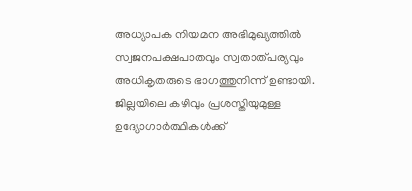അധ്യാപക നിയമന അഭിമുഖ്യത്തില്‍ സ്വജനപക്ഷപാതവും സ്വതാത്പര്യവും അധികൃതരുടെ ഭാഗത്തുനിന്ന് ഉണ്ടായി. ജില്ലയിലെ കഴിവും പ്രശസ്തിയുമുള്ള ഉദ്യോഗാര്‍ത്ഥികള്‍ക്ക്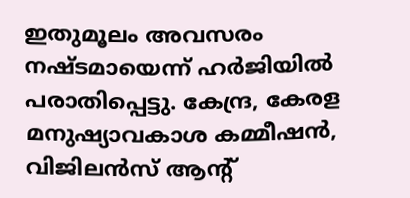ഇതുമൂലം അവസരം നഷ്ടമായെന്ന് ഹര്‍ജിയില്‍ പരാതിപ്പെട്ടു. കേന്ദ്ര, കേരള മനുഷ്യാവകാശ കമ്മീഷന്‍, വിജിലന്‍സ് ആന്റ്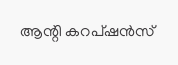ആന്റി കറപ്ഷന്‍സ്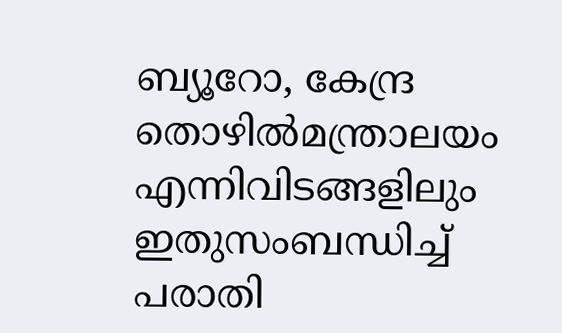ബ്യൂറോ, കേന്ദ്ര തൊഴില്‍മന്ത്രാലയം എന്നിവിടങ്ങളിലും ഇതുസംബന്ധിച്ച് പരാതി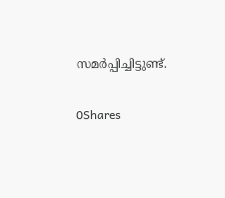സമര്‍പ്പിച്ചിട്ടുണ്ട്.

0Shares